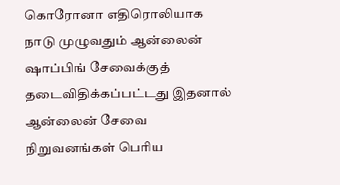கொரோனா எதிரொலியாக நாடு முழுவதும் ஆன்லைன் ஷாப்பிங் சேவைக்குத் தடைவிதிக்கப்பட்டது இதனால் ஆன்லைன் சேவை நிறுவனங்கள் பெரிய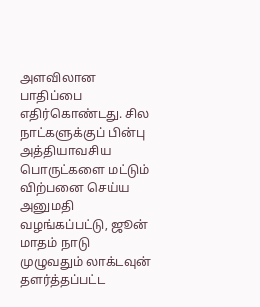அளவிலான பாதிப்பை எதிர்கொண்டது. சில நாட்களுக்குப் பின்பு அத்தியாவசிய பொருட்களை மட்டும் விற்பனை செய்ய அனுமதி வழங்கப்பட்டு, ஜூன் மாதம் நாடு முழுவதும் லாக்டவுன் தளர்த்தப்பட்ட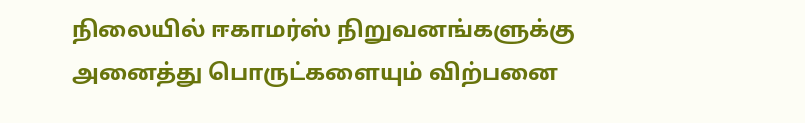நிலையில் ஈகாமர்ஸ் நிறுவனங்களுக்கு அனைத்து பொருட்களையும் விற்பனை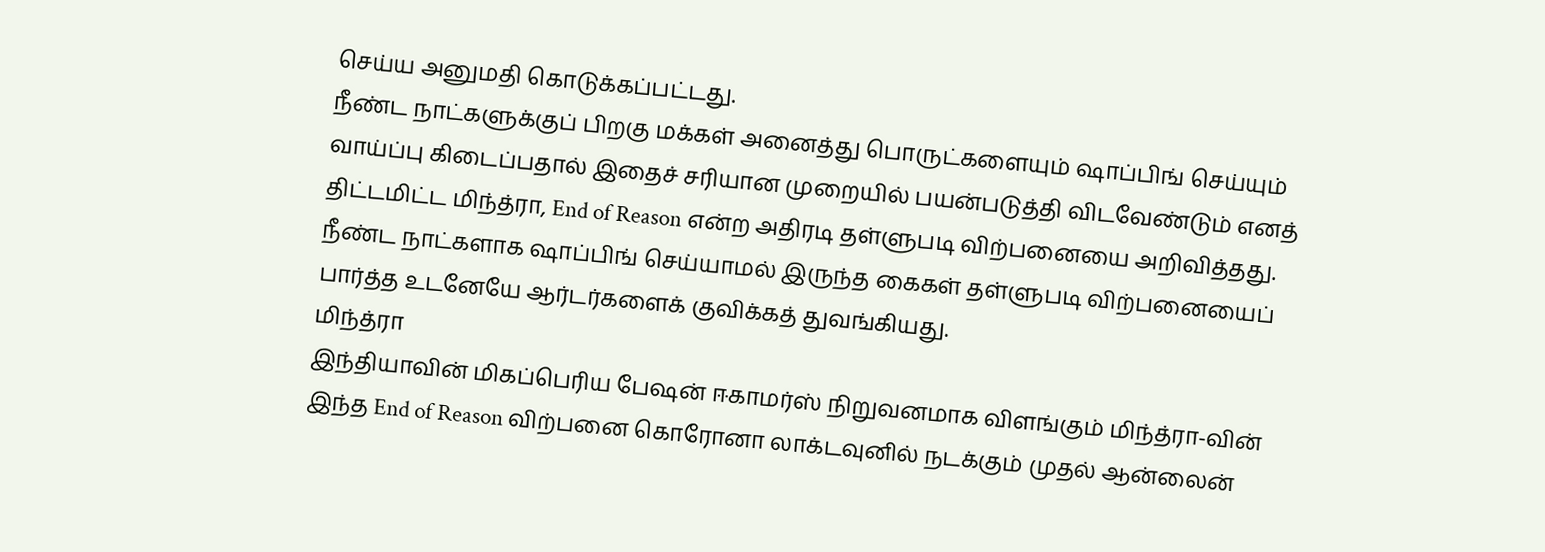செய்ய அனுமதி கொடுக்கப்பட்டது.
நீண்ட நாட்களுக்குப் பிறகு மக்கள் அனைத்து பொருட்களையும் ஷாப்பிங் செய்யும் வாய்ப்பு கிடைப்பதால் இதைச் சரியான முறையில் பயன்படுத்தி விடவேண்டும் எனத் திட்டமிட்ட மிந்த்ரா, End of Reason என்ற அதிரடி தள்ளுபடி விற்பனையை அறிவித்தது.
நீண்ட நாட்களாக ஷாப்பிங் செய்யாமல் இருந்த கைகள் தள்ளுபடி விற்பனையைப் பார்த்த உடனேயே ஆர்டர்களைக் குவிக்கத் துவங்கியது.
மிந்த்ரா
இந்தியாவின் மிகப்பெரிய பேஷன் ஈகாமர்ஸ் நிறுவனமாக விளங்கும் மிந்த்ரா-வின் இந்த End of Reason விற்பனை கொரோனா லாக்டவுனில் நடக்கும் முதல் ஆன்லைன்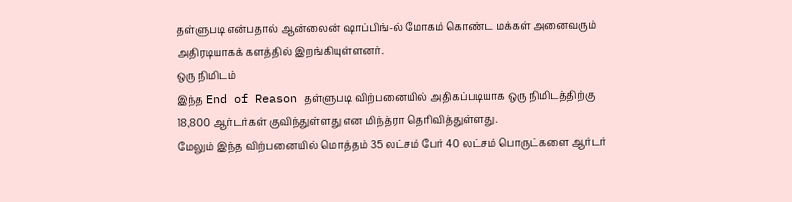தள்ளுபடி என்பதால் ஆன்லைன் ஷாப்பிங்-ல் மோகம் கொண்ட மக்கள் அனைவரும் அதிரடியாகக் களத்தில் இறங்கியுள்ளனர்.
ஒரு நிமிடம்
இந்த End of Reason தள்ளுபடி விற்பனையில் அதிகப்படியாக ஒரு நிமிடத்திற்கு 18,800 ஆர்டர்கள் குவிந்துள்ளது என மிந்த்ரா தெரிவித்துள்ளது.
மேலும் இந்த விற்பனையில் மொத்தம் 35 லட்சம் பேர் 40 லட்சம் பொருட்களை ஆர்டர்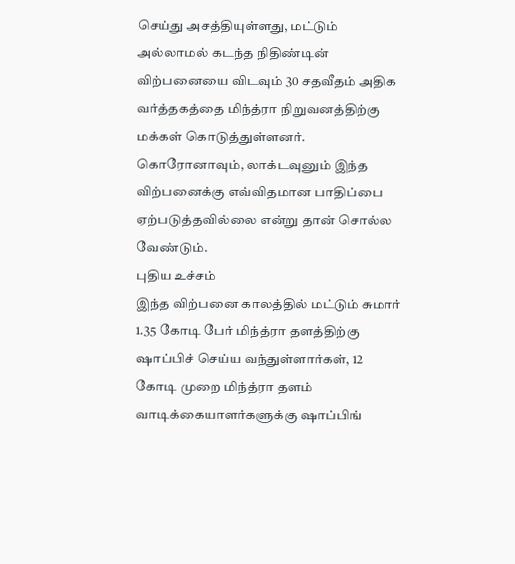செய்து அசத்தியுள்ளது, மட்டும் அல்லாமல் கடந்த நிதிண்டின் விற்பனையை விடவும் 30 சதவீதம் அதிக வர்த்தகத்தை மிந்த்ரா நிறுவனத்திற்கு மக்கள் கொடுத்துள்ளனர்.
கொரோனாவும், லாக்டவுனும் இந்த விற்பனைக்கு எவ்விதமான பாதிப்பை ஏற்படுத்தவில்லை என்று தான் சொல்ல வேண்டும்.
புதிய உச்சம்
இந்த விற்பனை காலத்தில் மட்டும் சுமார் 1.35 கோடி பேர் மிந்த்ரா தளத்திற்கு ஷாப்பிச் செய்ய வந்துள்ளார்கள், 12 கோடி முறை மிந்த்ரா தளம் வாடிக்கையாளர்களுக்கு ஷாப்பிங்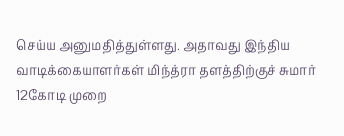செய்ய அனுமதித்துள்ளது. அதாவது இந்திய வாடிக்கையாளர்கள் மிந்த்ரா தளத்திற்குச் சுமார் 12கோடி முறை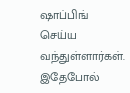ஷாப்பிங் செய்ய வந்துள்ளார்கள்.
இதேபோல்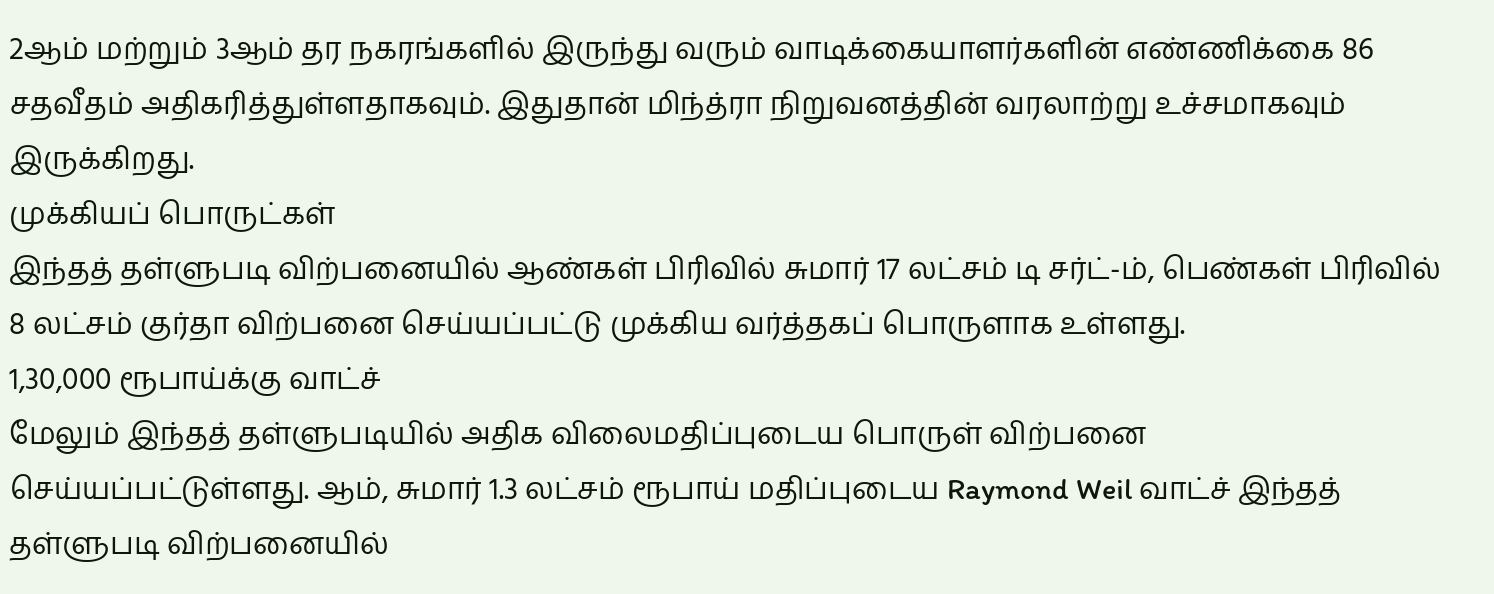2ஆம் மற்றும் 3ஆம் தர நகரங்களில் இருந்து வரும் வாடிக்கையாளர்களின் எண்ணிக்கை 86 சதவீதம் அதிகரித்துள்ளதாகவும். இதுதான் மிந்த்ரா நிறுவனத்தின் வரலாற்று உச்சமாகவும் இருக்கிறது.
முக்கியப் பொருட்கள்
இந்தத் தள்ளுபடி விற்பனையில் ஆண்கள் பிரிவில் சுமார் 17 லட்சம் டி சர்ட்-ம், பெண்கள் பிரிவில் 8 லட்சம் குர்தா விற்பனை செய்யப்பட்டு முக்கிய வர்த்தகப் பொருளாக உள்ளது.
1,30,000 ரூபாய்க்கு வாட்ச்
மேலும் இந்தத் தள்ளுபடியில் அதிக விலைமதிப்புடைய பொருள் விற்பனை செய்யப்பட்டுள்ளது. ஆம், சுமார் 1.3 லட்சம் ரூபாய் மதிப்புடைய Raymond Weil வாட்ச் இந்தத் தள்ளுபடி விற்பனையில்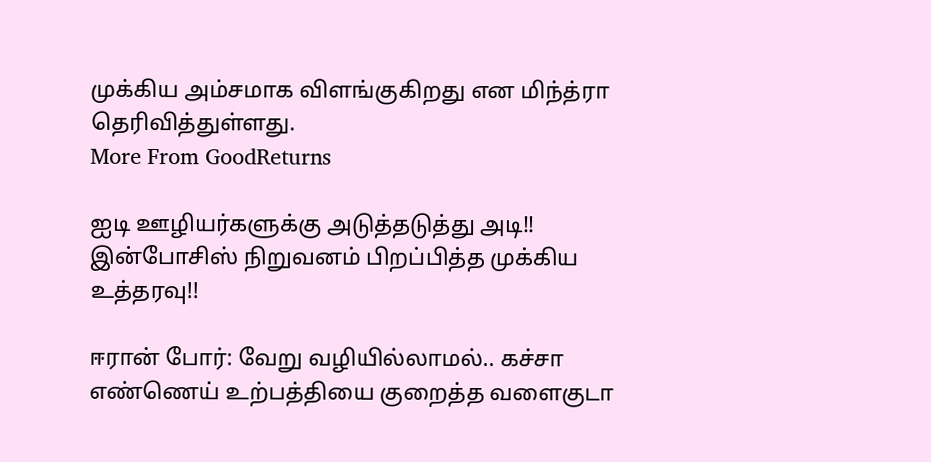முக்கிய அம்சமாக விளங்குகிறது என மிந்த்ரா தெரிவித்துள்ளது.
More From GoodReturns

ஐடி ஊழியர்களுக்கு அடுத்தடுத்து அடி!! இன்போசிஸ் நிறுவனம் பிறப்பித்த முக்கிய உத்தரவு!!

ஈரான் போர்: வேறு வழியில்லாமல்.. கச்சா எண்ணெய் உற்பத்தியை குறைத்த வளைகுடா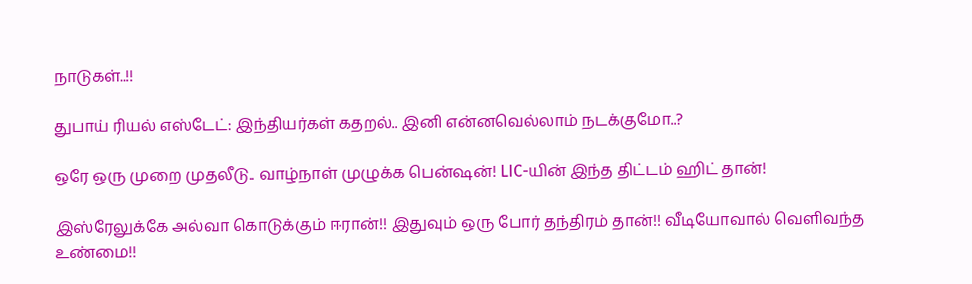நாடுகள்..!!

துபாய் ரியல் எஸ்டேட்: இந்தியர்கள் கதறல்.. இனி என்னவெல்லாம் நடக்குமோ..?

ஒரே ஒரு முறை முதலீடு.. வாழ்நாள் முழுக்க பென்ஷன்! LIC-யின் இந்த திட்டம் ஹிட் தான்!

இஸ்ரேலுக்கே அல்வா கொடுக்கும் ஈரான்!! இதுவும் ஒரு போர் தந்திரம் தான்!! வீடியோவால் வெளிவந்த உண்மை!!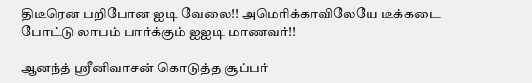திடீரென பறிபோன ஐடி வேலை!! அமெரிக்காவிலேயே டீக்கடை போட்டு லாபம் பார்க்கும் ஐஐடி மாணவர்!!

ஆனந்த் ஸ்ரீனிவாசன் கொடுத்த சூப்பர்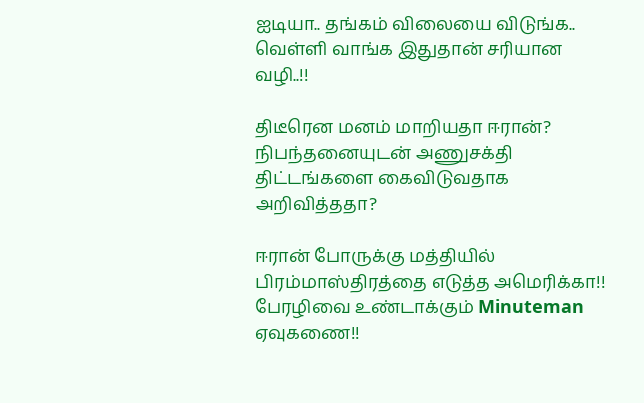ஐடியா.. தங்கம் விலையை விடுங்க.. வெள்ளி வாங்க இதுதான் சரியான வழி..!!

திடீரென மனம் மாறியதா ஈரான்? நிபந்தனையுடன் அணுசக்தி திட்டங்களை கைவிடுவதாக அறிவித்ததா?

ஈரான் போருக்கு மத்தியில் பிரம்மாஸ்திரத்தை எடுத்த அமெரிக்கா!! பேரழிவை உண்டாக்கும் Minuteman ஏவுகணை!!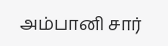அம்பானி சார்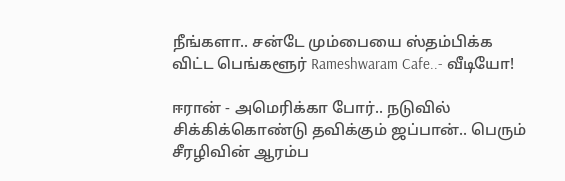நீங்களா.. சன்டே மும்பையை ஸ்தம்பிக்க விட்ட பெங்களூர் Rameshwaram Cafe..- வீடியோ!

ஈரான் - அமெரிக்கா போர்.. நடுவில் சிக்கிக்கொண்டு தவிக்கும் ஜப்பான்.. பெரும் சீரழிவின் ஆரம்ப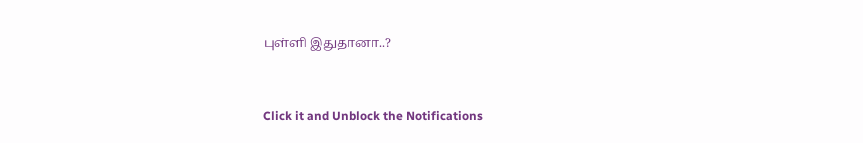புள்ளி இதுதானா..?



Click it and Unblock the Notifications